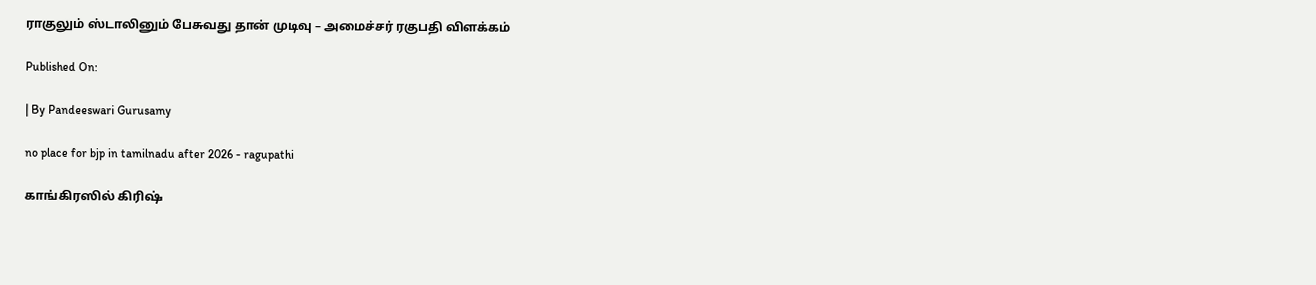ராகுலும் ஸ்டாலினும் பேசுவது தான் முடிவு – அமைச்சர் ரகுபதி விளக்கம்

Published On:

| By Pandeeswari Gurusamy

no place for bjp in tamilnadu after 2026 - ragupathi

காங்கிரஸில் கிரிஷ்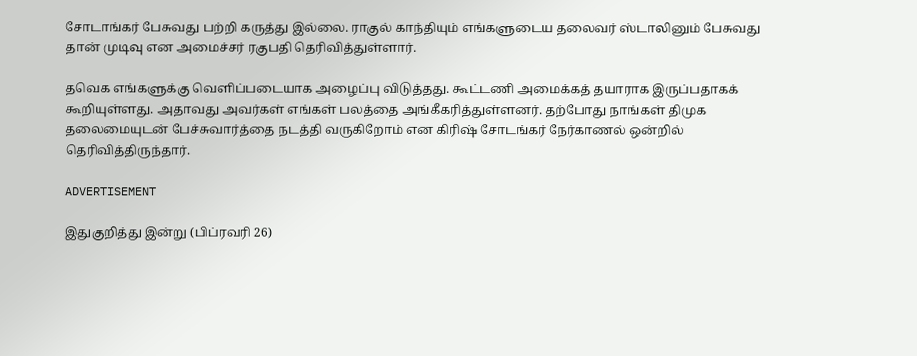சோடாங்கர் பேசுவது பற்றி கருத்து இல்லை. ராகுல் காந்தியும் எங்களுடைய தலைவர் ஸ்டாலினும் பேசுவது தான் முடிவு என அமைச்சர் ரகுபதி தெரிவித்துள்ளார்.

தவெக எங்களுக்கு வெளிப்படையாக அழைப்பு விடுத்தது. கூட்டணி அமைக்கத் தயாராக இருப்பதாகக் கூறியுள்ளது. அதாவது அவர்கள் எங்கள் பலத்தை அங்கீகரித்துள்ளனர். தற்போது நாங்கள் திமுக தலைமையுடன் பேச்சுவார்த்தை நடத்தி வருகிறோம் என கிரிஷ் சோடங்கர் நேர்காணல் ஒன்றில் தெரிவித்திருந்தார்.

ADVERTISEMENT

இதுகுறித்து இன்று (பிப்ரவரி 26)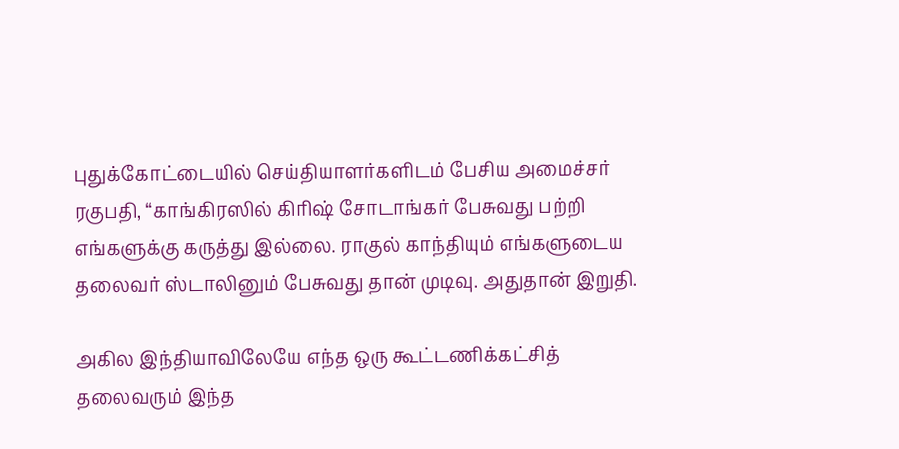புதுக்கோட்டையில் செய்தியாளர்களிடம் பேசிய அமைச்சர் ரகுபதி, “காங்கிரஸில் கிரிஷ் சோடாங்கர் பேசுவது பற்றி எங்களுக்கு கருத்து இல்லை. ராகுல் காந்தியும் எங்களுடைய தலைவர் ஸ்டாலினும் பேசுவது தான் முடிவு. அதுதான் இறுதி.

அகில இந்தியாவிலேயே எந்த ஒரு கூட்டணிக்கட்சித் தலைவரும் இந்த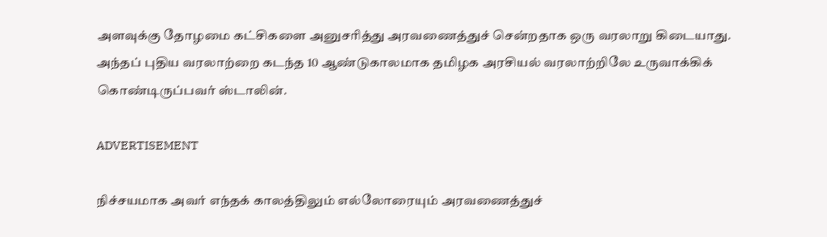அளவுக்கு தோழமை கட்சிகளை அனுசரித்து அரவணைத்துச் சென்றதாக ஒரு வரலாறு கிடையாது. அந்தப் புதிய வரலாற்றை கடந்த 10 ஆண்டுகாலமாக தமிழக அரசியல் வரலாற்றிலே உருவாக்கிக் கொண்டிருப்பவர் ஸ்டாலின்.

ADVERTISEMENT

நிச்சயமாக அவர் எந்தக் காலத்திலும் எல்லோரையும் அரவணைத்துச்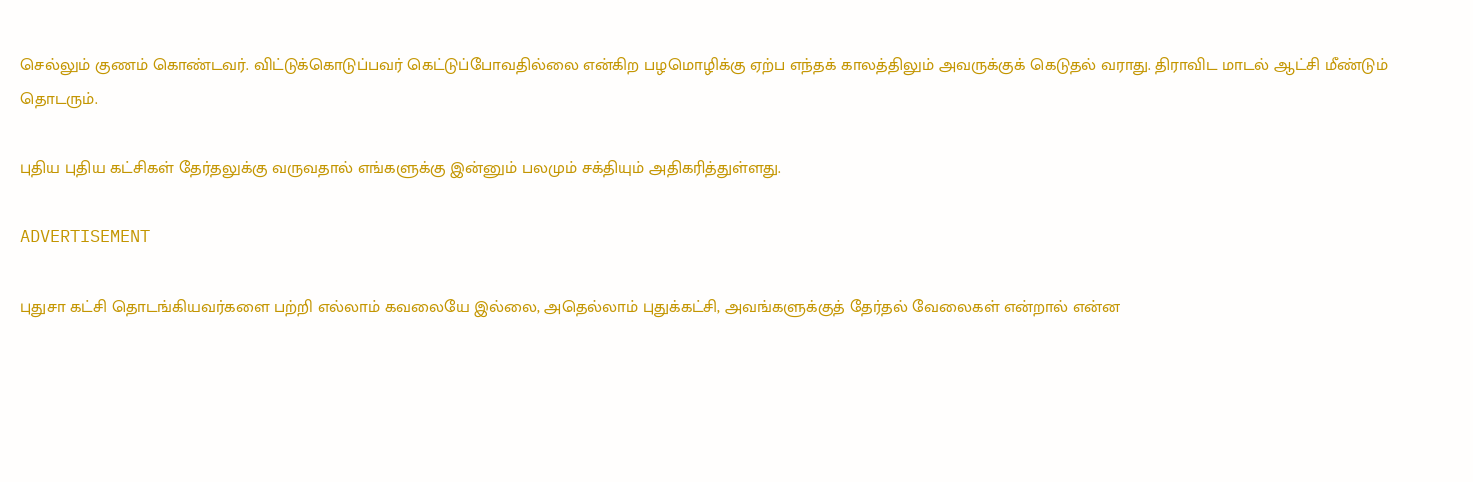செல்லும் குணம் கொண்டவர். விட்டுக்கொடுப்பவர் கெட்டுப்போவதில்லை என்கிற பழமொழிக்கு ஏற்ப எந்தக் காலத்திலும் அவருக்குக் கெடுதல் வராது. திராவிட மாடல் ஆட்சி மீண்டும் தொடரும்.

புதிய புதிய கட்சிகள் தேர்தலுக்கு வருவதால் எங்களுக்கு இன்னும் பலமும் சக்தியும் அதிகரித்துள்ளது.

ADVERTISEMENT

புதுசா கட்சி தொடங்கியவர்களை பற்றி எல்லாம் கவலையே இல்லை, அதெல்லாம் புதுக்கட்சி, அவங்களுக்குத் தேர்தல் வேலைகள் என்றால் என்ன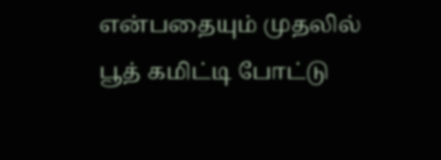என்பதையும் முதலில் பூத் கமிட்டி போட்டு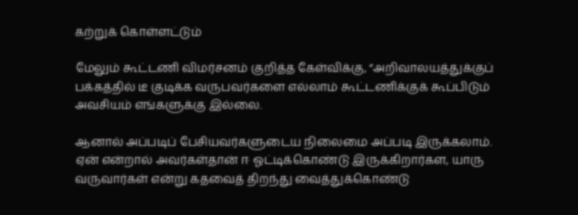கற்றுக் கொள்ளட்டும்

மேலும் கூட்டணி விமர்சனம் குறித்த கேள்விக்கு, “அறிவாலயத்துக்குப் பக்கத்தில் டீ குடிக்க வருபவர்களை எல்லாம் கூட்டணிக்குக் கூப்பிடும் அவசியம் எங்களுக்கு இல்லை.

ஆனால் அப்படிப் பேசியவர்களுடைய நிலைமை அப்படி இருக்கலாம். ஏன் என்றால் அவர்கள்தான் ஈ ஓட்டிக்கொண்டு இருக்கிறார்கள, யாரு வருவார்கள் என்று கதவைத் திறந்து வைத்துக்கொண்டு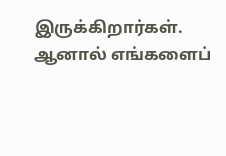இருக்கிறார்கள். ஆனால் எங்களைப்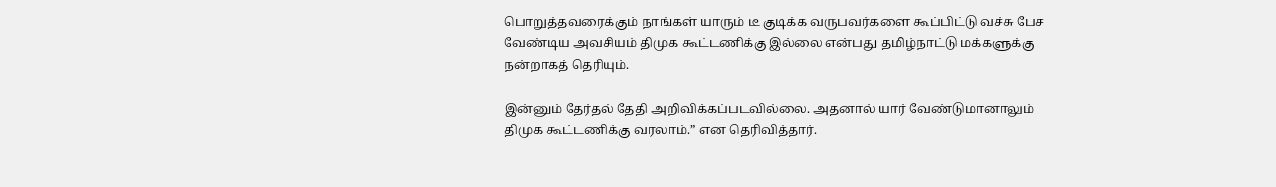பொறுத்தவரைக்கும் நாங்கள் யாரும் டீ குடிக்க வருபவர்களை கூப்பிட்டு வச்சு பேச வேண்டிய அவசியம் திமுக கூட்டணிக்கு இல்லை என்பது தமிழ்நாட்டு மக்களுக்கு நன்றாகத் தெரியும்.

இன்னும் தேர்தல் தேதி அறிவிக்கப்படவில்லை. அதனால் யார் வேண்டுமானாலும் திமுக கூட்டணிக்கு வரலாம்.” என தெரிவித்தார்.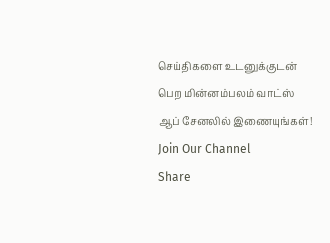செய்திகளை உடனுக்குடன் பெற மின்னம்பலம் வாட்ஸ் ஆப் சேனலில் இணையுங்கள்!
Join Our Channel
Share